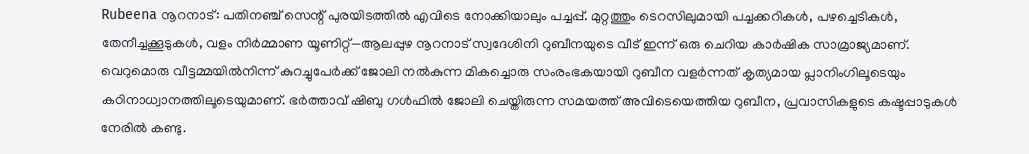Rubeena നൂറനാട്: പതിനഞ്ച് സെന്റ് പുരയിടത്തിൽ എവിടെ നോക്കിയാലും പച്ചപ്പ്. മുറ്റത്തും ടെറസിലുമായി പച്ചക്കറികൾ, പഴച്ചെടികൾ, തേനീച്ചക്കൂടുകൾ, വളം നിർമ്മാണ യൂണിറ്റ്—ആലപ്പുഴ നൂറനാട് സ്വദേശിനി റുബീനയുടെ വീട് ഇന്ന് ഒരു ചെറിയ കാർഷിക സാമ്രാജ്യമാണ്. വെറുമൊരു വീട്ടമ്മയിൽനിന്ന് കുറച്ചുപേർക്ക് ജോലി നൽകുന്ന മികച്ചൊരു സംരംഭകയായി റുബീന വളർന്നത് കൃത്യമായ പ്ലാനിംഗിലൂടെയും കഠിനാധ്വാനത്തിലൂടെയുമാണ്. ഭർത്താവ് ഷിബു ഗൾഫിൽ ജോലി ചെയ്തിരുന്ന സമയത്ത് അവിടെയെത്തിയ റുബീന, പ്രവാസികളുടെ കഷ്ടപ്പാടുകൾ നേരിൽ കണ്ടു.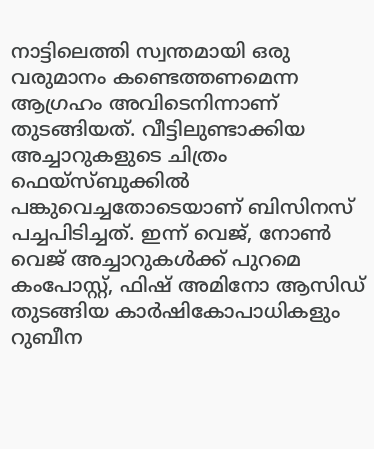നാട്ടിലെത്തി സ്വന്തമായി ഒരു വരുമാനം കണ്ടെത്തണമെന്ന ആഗ്രഹം അവിടെനിന്നാണ് തുടങ്ങിയത്. വീട്ടിലുണ്ടാക്കിയ അച്ചാറുകളുടെ ചിത്രം ഫെയ്സ്ബുക്കിൽ പങ്കുവെച്ചതോടെയാണ് ബിസിനസ് പച്ചപിടിച്ചത്. ഇന്ന് വെജ്, നോൺ വെജ് അച്ചാറുകൾക്ക് പുറമെ കംപോസ്റ്റ്, ഫിഷ് അമിനോ ആസിഡ് തുടങ്ങിയ കാർഷികോപാധികളും റുബീന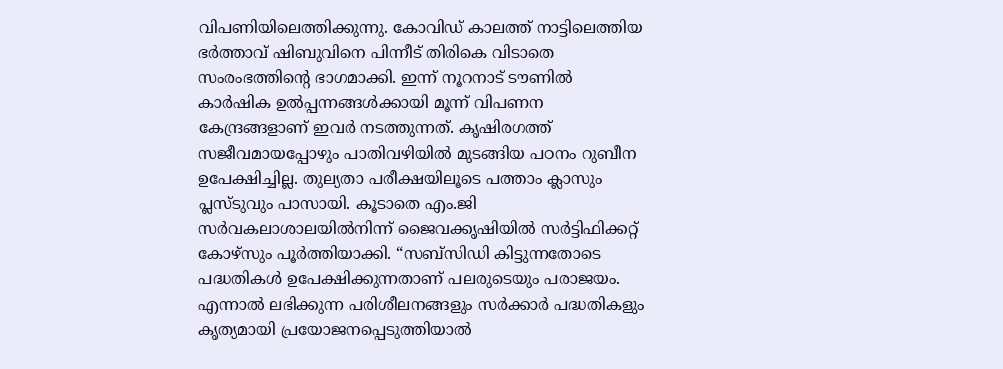വിപണിയിലെത്തിക്കുന്നു. കോവിഡ് കാലത്ത് നാട്ടിലെത്തിയ ഭർത്താവ് ഷിബുവിനെ പിന്നീട് തിരികെ വിടാതെ സംരംഭത്തിന്റെ ഭാഗമാക്കി. ഇന്ന് നൂറനാട് ടൗണിൽ കാർഷിക ഉൽപ്പന്നങ്ങൾക്കായി മൂന്ന് വിപണന കേന്ദ്രങ്ങളാണ് ഇവർ നടത്തുന്നത്. കൃഷിരഗത്ത് സജീവമായപ്പോഴും പാതിവഴിയിൽ മുടങ്ങിയ പഠനം റുബീന ഉപേക്ഷിച്ചില്ല. തുല്യതാ പരീക്ഷയിലൂടെ പത്താം ക്ലാസും പ്ലസ്ടുവും പാസായി. കൂടാതെ എം.ജി സർവകലാശാലയിൽനിന്ന് ജൈവക്കൃഷിയിൽ സർട്ടിഫിക്കറ്റ് കോഴ്സും പൂർത്തിയാക്കി. “സബ്സിഡി കിട്ടുന്നതോടെ പദ്ധതികൾ ഉപേക്ഷിക്കുന്നതാണ് പലരുടെയും പരാജയം. എന്നാൽ ലഭിക്കുന്ന പരിശീലനങ്ങളും സർക്കാർ പദ്ധതികളും കൃത്യമായി പ്രയോജനപ്പെടുത്തിയാൽ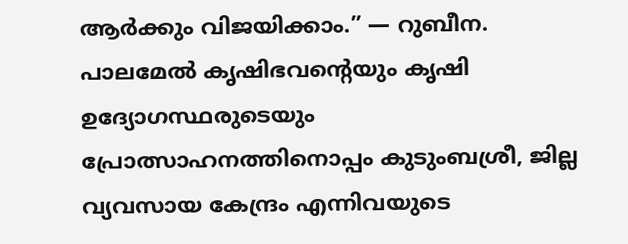ആർക്കും വിജയിക്കാം.” — റുബീന. പാലമേൽ കൃഷിഭവന്റെയും കൃഷി ഉദ്യോഗസ്ഥരുടെയും പ്രോത്സാഹനത്തിനൊപ്പം കുടുംബശ്രീ, ജില്ല വ്യവസായ കേന്ദ്രം എന്നിവയുടെ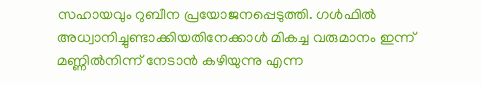സഹായവും റുബീന പ്രയോജനപ്പെടുത്തി. ഗൾഫിൽ അധ്വാനിച്ചുണ്ടാക്കിയതിനേക്കാൾ മികച്ച വരുമാനം ഇന്ന് മണ്ണിൽനിന്ന് നേടാൻ കഴിയുന്നു എന്ന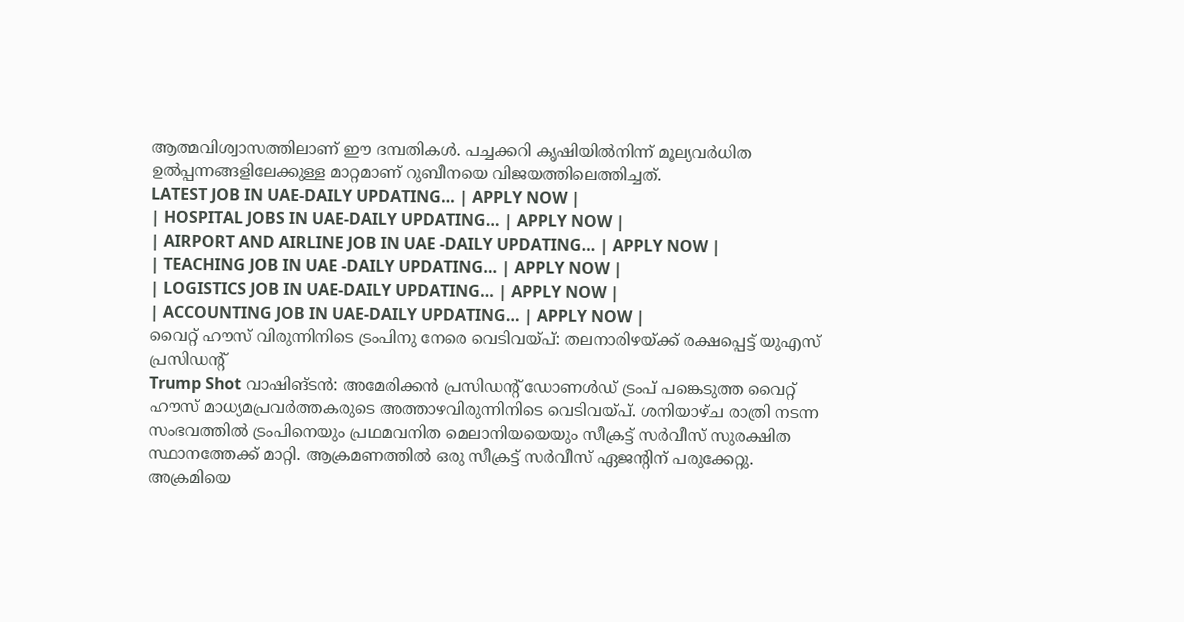ആത്മവിശ്വാസത്തിലാണ് ഈ ദമ്പതികൾ. പച്ചക്കറി കൃഷിയിൽനിന്ന് മൂല്യവർധിത ഉൽപ്പന്നങ്ങളിലേക്കുള്ള മാറ്റമാണ് റുബീനയെ വിജയത്തിലെത്തിച്ചത്.
LATEST JOB IN UAE-DAILY UPDATING… | APPLY NOW |
| HOSPITAL JOBS IN UAE-DAILY UPDATING… | APPLY NOW |
| AIRPORT AND AIRLINE JOB IN UAE -DAILY UPDATING… | APPLY NOW |
| TEACHING JOB IN UAE -DAILY UPDATING… | APPLY NOW |
| LOGISTICS JOB IN UAE-DAILY UPDATING… | APPLY NOW |
| ACCOUNTING JOB IN UAE-DAILY UPDATING… | APPLY NOW |
വൈറ്റ് ഹൗസ് വിരുന്നിനിടെ ട്രംപിനു നേരെ വെടിവയ്പ്: തലനാരിഴയ്ക്ക് രക്ഷപ്പെട്ട് യുഎസ് പ്രസിഡന്റ്
Trump Shot വാഷിങ്ടൻ: അമേരിക്കൻ പ്രസിഡന്റ് ഡോണൾഡ് ട്രംപ് പങ്കെടുത്ത വൈറ്റ് ഹൗസ് മാധ്യമപ്രവർത്തകരുടെ അത്താഴവിരുന്നിനിടെ വെടിവയ്പ്. ശനിയാഴ്ച രാത്രി നടന്ന സംഭവത്തിൽ ട്രംപിനെയും പ്രഥമവനിത മെലാനിയയെയും സീക്രട്ട് സർവീസ് സുരക്ഷിത സ്ഥാനത്തേക്ക് മാറ്റി. ആക്രമണത്തിൽ ഒരു സീക്രട്ട് സർവീസ് ഏജന്റിന് പരുക്കേറ്റു. അക്രമിയെ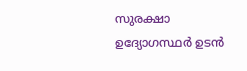സുരക്ഷാ ഉദ്യോഗസ്ഥർ ഉടൻ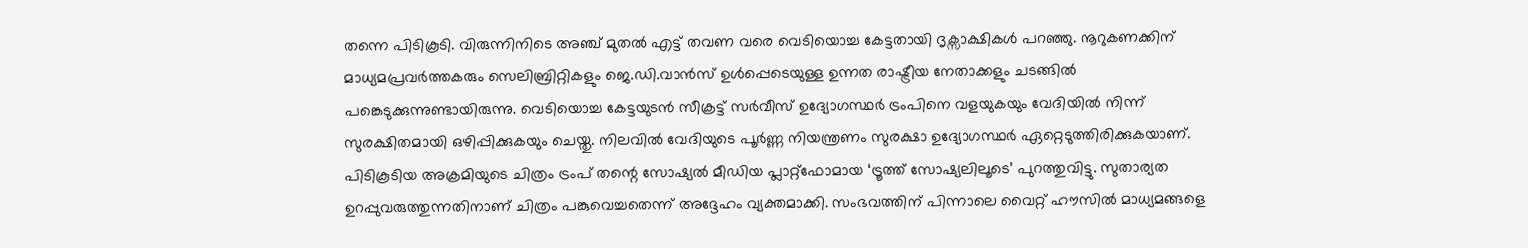തന്നെ പിടികൂടി. വിരുന്നിനിടെ അഞ്ച് മുതൽ എട്ട് തവണ വരെ വെടിയൊച്ച കേട്ടതായി ദൃക്സാക്ഷികൾ പറഞ്ഞു. നൂറുകണക്കിന് മാധ്യമപ്രവർത്തകരും സെലിബ്രിറ്റികളും ജെ.ഡി.വാൻസ് ഉൾപ്പെടെയുള്ള ഉന്നത രാഷ്ട്രീയ നേതാക്കളും ചടങ്ങിൽ പങ്കെടുക്കുന്നുണ്ടായിരുന്നു. വെടിയൊച്ച കേട്ടയുടൻ സീക്രട്ട് സർവീസ് ഉദ്യോഗസ്ഥർ ട്രംപിനെ വളയുകയും വേദിയിൽ നിന്ന് സുരക്ഷിതമായി ഒഴിപ്പിക്കുകയും ചെയ്തു. നിലവിൽ വേദിയുടെ പൂർണ്ണ നിയന്ത്രണം സുരക്ഷാ ഉദ്യോഗസ്ഥർ ഏറ്റെടുത്തിരിക്കുകയാണ്. പിടികൂടിയ അക്രമിയുടെ ചിത്രം ട്രംപ് തന്റെ സോഷ്യൽ മീഡിയ പ്ലാറ്റ്ഫോമായ ‘ട്രൂത്ത് സോഷ്യലിലൂടെ’ പുറത്തുവിട്ടു. സുതാര്യത ഉറപ്പുവരുത്തുന്നതിനാണ് ചിത്രം പങ്കുവെച്ചതെന്ന് അദ്ദേഹം വ്യക്തമാക്കി. സംഭവത്തിന് പിന്നാലെ വൈറ്റ് ഹൗസിൽ മാധ്യമങ്ങളെ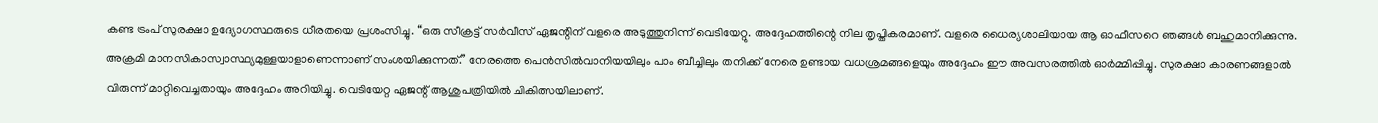കണ്ട ട്രംപ് സുരക്ഷാ ഉദ്യോഗസ്ഥരുടെ ധീരതയെ പ്രശംസിച്ചു. “ഒരു സീക്രട്ട് സർവീസ് ഏജന്റിന് വളരെ അടുത്തുനിന്ന് വെടിയേറ്റു. അദ്ദേഹത്തിന്റെ നില തൃപ്തികരമാണ്. വളരെ ധൈര്യശാലിയായ ആ ഓഫീസറെ ഞങ്ങൾ ബഹുമാനിക്കുന്നു. അക്രമി മാനസികാസ്വാസ്ഥ്യമുള്ളയാളാണെന്നാണ് സംശയിക്കുന്നത്.” നേരത്തെ പെൻസിൽവാനിയയിലും പാം ബീച്ചിലും തനിക്ക് നേരെ ഉണ്ടായ വധശ്രമങ്ങളെയും അദ്ദേഹം ഈ അവസരത്തിൽ ഓർമ്മിപ്പിച്ചു. സുരക്ഷാ കാരണങ്ങളാൽ വിരുന്ന് മാറ്റിവെച്ചതായും അദ്ദേഹം അറിയിച്ചു. വെടിയേറ്റ ഏജന്റ് ആശുപത്രിയിൽ ചികിത്സയിലാണ്.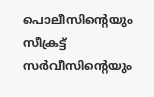പൊലീസിന്റെയും സീക്രട്ട് സർവീസിന്റെയും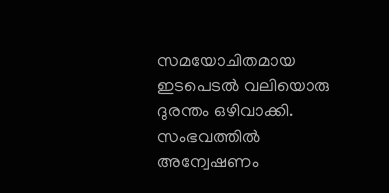സമയോചിതമായ ഇടപെടൽ വലിയൊരു ദുരന്തം ഒഴിവാക്കി. സംഭവത്തിൽ അന്വേഷണം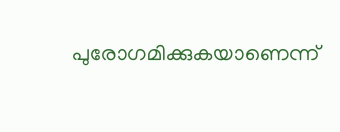പുരോഗമിക്കുകയാണെന്ന്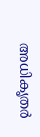അധികൃതർ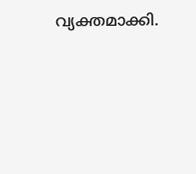വ്യക്തമാക്കി.